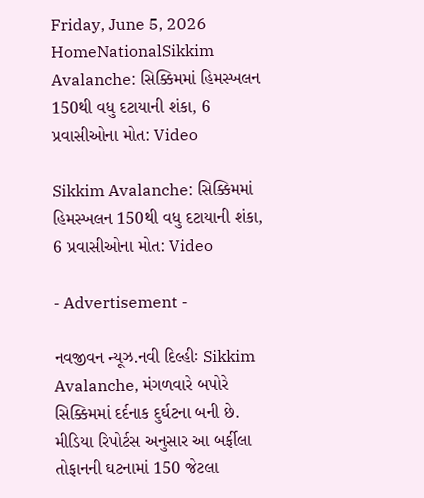Friday, June 5, 2026
HomeNationalSikkim Avalanche: સિક્કિમમાં હિમસ્ખલન 150થી વધુ દટાયાની શંકા, 6 પ્રવાસીઓના મોત: Video

Sikkim Avalanche: સિક્કિમમાં હિમસ્ખલન 150થી વધુ દટાયાની શંકા, 6 પ્રવાસીઓના મોત: Video

- Advertisement -

નવજીવન ન્યૂઝ.નવી દિલ્હીઃ Sikkim Avalanche, મંગળવારે બપોરે સિક્કિમમાં દર્દનાક દુર્ઘટના બની છે. મીડિયા રિપોર્ટસ અનુસાર આ બર્ફીલા તોફાનની ઘટનામાં 150 જેટલા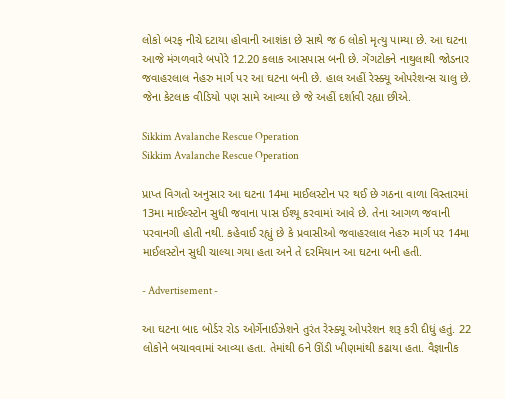લોકો બરફ નીચે દટાયા હોવાની આશંકા છે સાથે જ 6 લોકો મૃત્યુ પામ્યા છે. આ ઘટના આજે મંગળવારે બપોરે 12.20 કલાક આસપાસ બની છે. ગેંગટોકને નાથુલાથી જોડનાર જવાહરલાલ નેહરુ માર્ગ પર આ ઘટના બની છે. હાલ અહીં રેસ્ક્યૂ ઓપરેશન્સ ચાલુ છે. જેના કેટલાક વીડિયો પણ સામે આવ્યા છે જે અહીં દર્શાવી રહ્યા છીએ.

Sikkim Avalanche Rescue Operation
Sikkim Avalanche Rescue Operation

પ્રાપ્ત વિગતો અનુસાર આ ઘટના 14મા માઈલસ્ટોન પર થઈ છે ગઠના વાળા વિસ્તારમાં 13મા માઈલ્સ્ટોન સુધી જવાના પાસ ઈશ્યૂ કરવામાં આવે છે. તેના આગળ જવાની પરવાનગી હોતી નથી. કહેવાઈ રહ્યું છે કે પ્રવાસીઓ જવાહરલાલ નેહરુ માર્ગ પર 14મા માઈલસ્ટોન સુધી ચાલ્યા ગયા હતા અને તે દરમિયાન આ ઘટના બની હતી.

- Advertisement -

આ ઘટના બાદ બોર્ડર રોડ ઓર્ગેનાઈઝેશને તુરંત રેસ્ક્યૂ ઓપરેશન શરૂ કરી દીધું હતું. 22 લોકોને બચાવવામાં આવ્યા હતા. તેમાંથી 6ને ઊંડી ખીણમાંથી કઢાયા હતા. વૈજ્ઞાનીક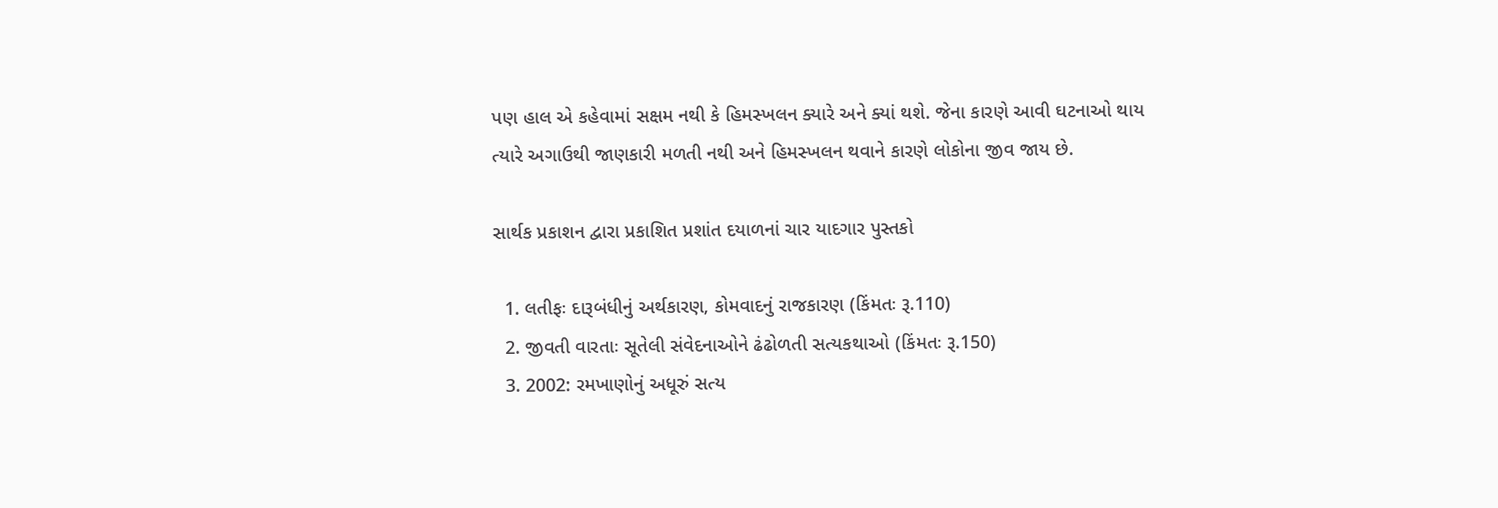પણ હાલ એ કહેવામાં સક્ષમ નથી કે હિમસ્ખલન ક્યારે અને ક્યાં થશે. જેના કારણે આવી ઘટનાઓ થાય ત્યારે અગાઉથી જાણકારી મળતી નથી અને હિમસ્ખલન થવાને કારણે લોકોના જીવ જાય છે.

સાર્થક પ્રકાશન દ્વારા પ્રકાશિત પ્રશાંત દયાળનાં ચાર યાદગાર પુસ્તકો

  1. લતીફઃ દારૂબંધીનું અર્થકારણ, કોમવાદનું રાજકારણ (કિંમતઃ રૂ.110)
  2. જીવતી વારતાઃ સૂતેલી સંવેદનાઓને ઢંઢોળતી સત્યકથાઓ (કિંમતઃ રૂ.150)
  3. 2002: રમખાણોનું અધૂરું સત્ય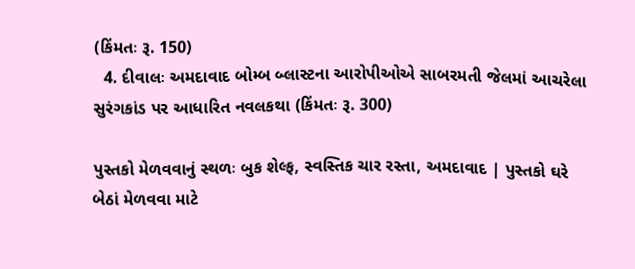(કિંમતઃ રૂ. 150)
  4. દીવાલઃ અમદાવાદ બોમ્બ બ્લાસ્ટના આરોપીઓએ સાબરમતી જેલમાં આચરેલા સુરંગકાંડ પર આધારિત નવલકથા (કિંમતઃ રૂ. 300)

પુસ્તકો મેળવવાનું સ્થળઃ બુક શેલ્ફ, સ્વસ્તિક ચાર રસ્તા, અમદાવાદ | પુસ્તકો ઘરે બેઠાં મેળવવા માટે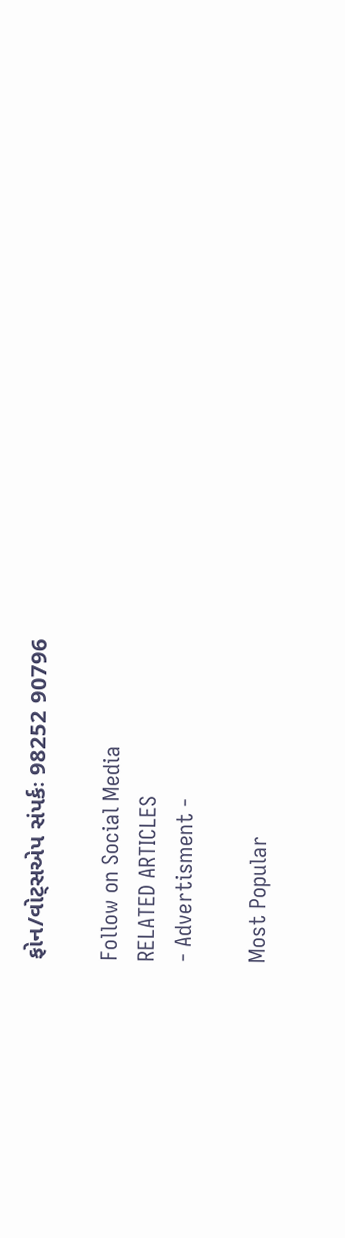ફોન/વોટ્સએપ સંપર્કઃ 98252 90796

Follow on Social Media
RELATED ARTICLES
- Advertisment -

Most Popular